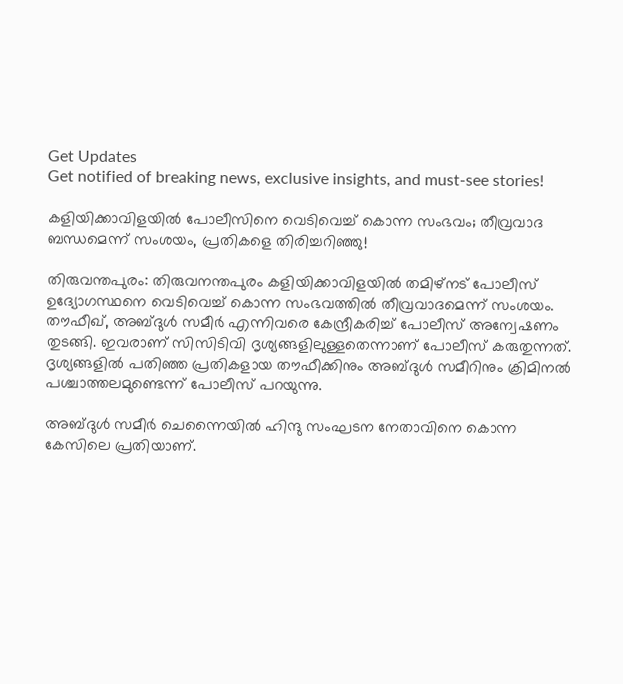Get Updates
Get notified of breaking news, exclusive insights, and must-see stories!

കളിയിക്കാവിളയിൽ പോലീസിനെ വെടിവെച്ച് കൊന്ന സംഭവം; തീവ്രവാദ ബന്ധമെന്ന് സംശയം, പ്രതികളെ തിരിച്ചറിഞ്ഞു!

തിരുവന്തപുരം: തിരുവനന്തപുരം കളിയിക്കാവിളയിൽ തമിഴ്നട് പോലീസ് ഉദ്യോഗസ്ഥനെ വെടിവെച്ച് കൊന്ന സംഭവത്തിൽ‌ തീവ്രവാദമെന്ന് സംശയം. തൗഫീഖ്, അബ്ദുൾ സമീർ എന്നിവരെ കേന്ദ്രീകരിച്ച് പോലീസ് അന്വേഷണം തുടങ്ങി. ഇവരാണ് സിസിടിവി ദൃശ്യങ്ങളിലുള്ളതെന്നാണ് പോലീസ് കരുതുന്നത്. ദൃശ്യങ്ങളിൽ പതിഞ്ഞ പ്രതികളായ തൗഫീക്കിനും അബ്ദുൾ സമീറിനും ക്രിമിനൽ പശ്ചാത്തലമുണ്ടെന്ന് പോലീസ് പറയുന്നു.

അബ്ദുൾ സമീർ ചെന്നൈയില്‍ ഹിന്ദു സംഘടന നേതാവിനെ കൊന്ന കേസിലെ പ്രതിയാണ്.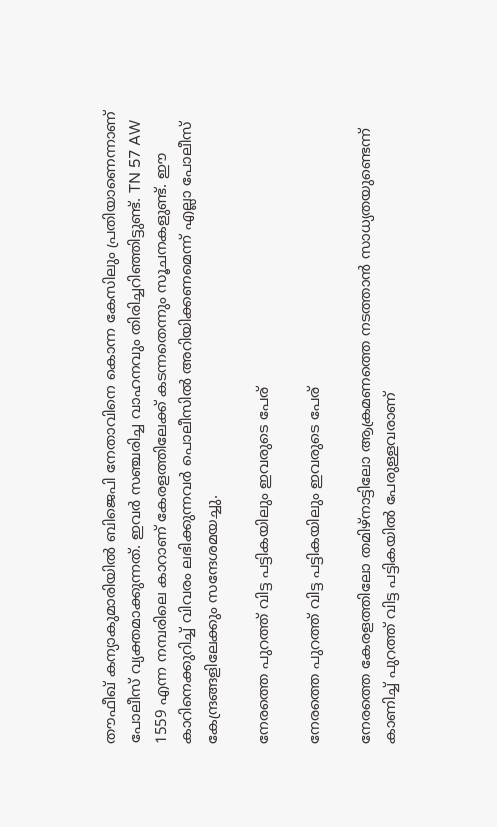തൗഫീഖ് കന്യാകുമാരിയിൽ ബിജെപി നേതാവിനെ കൊന്ന കേസിലും പ്രതിയാണെന്നാണ് പോലീസ് വ്യക്തമാക്കുന്നത്. ഇവർ സഞ്ചരിച്ച വാഹനവും തിരിച്ചറിഞ്ഞിട്ടുണ്ട്. TN 57 AW 1559 എന്ന നമ്പരിലെ കാറാണ് കേരളത്തിലേക്ക് കടന്നതെന്നും സൂചനകളുണ്ട്. ഈ കാറിനെക്കുറിച്ച് വിവരം ലഭിക്കുന്നവര്‍ പൊലീസില്‍ അറിയിക്കണമെന്ന് എല്ലാ പോലീസ് കേന്ദ്രങ്ങളിലേക്കും സന്ദേശമയച്ചു.

നേരത്തെ പുറത്ത് വിട്ട പട്ടികയിലും ഇവരുടെ പേര്

നേരത്തെ പുറത്ത് വിട്ട പട്ടികയിലും ഇവരുടെ പേര്

നേരത്തെ കേരളത്തിലോ തമിഴ്നാട്ടിലോ ആക്രമണത്തെ നടത്താൻ സാധ്യതയുണ്ടെന്ന് കാണിച്ച് പുറത്ത് വിട്ട പട്ടികയിൽ പേരുള്ളവരാണ്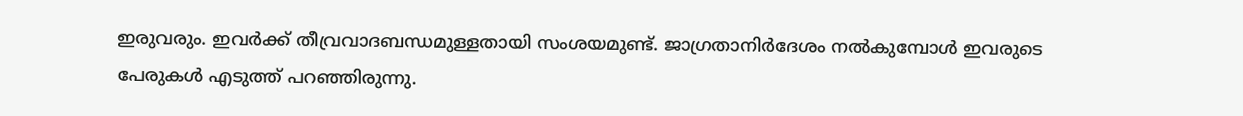ഇരുവരും. ഇവർക്ക് തീവ്രവാദബന്ധമുള്ളതായി സംശയമുണ്ട്. ജാഗ്രതാനിർദേശം നൽകുമ്പോൾ ഇവരുടെ പേരുകൾ എടുത്ത് പറഞ്ഞിരുന്നു.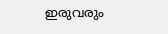ഇരുവരും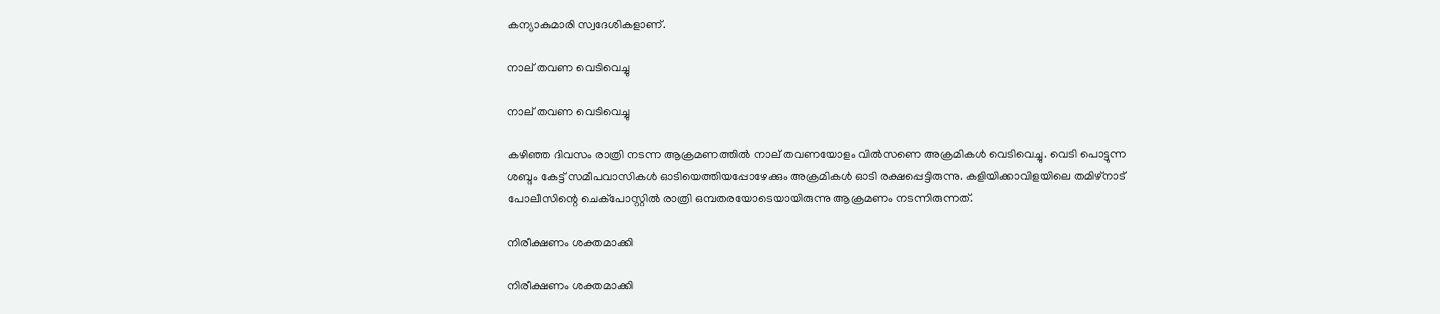കന്യാകുമാരി സ്വദേശികളാണ്.

നാല് തവണ വെടിവെച്ചു

നാല് തവണ വെടിവെച്ചു

കഴിഞ്ഞ ദിവസം രാത്രി നടന്ന ആക്രമണത്തിൽ നാല് തവണയോളം വിൽസണെ അക്രമികൾ വെടിവെച്ചു. വെടി പൊട്ടുന്ന ശബ്ദം കേട്ട് സമീപവാസികൾ ഓടിയെത്തിയപ്പോഴേക്കും അക്രമികൾ ഓടി രക്ഷപ്പെട്ടിരുന്നു. കളിയിക്കാവിളയിലെ തമിഴ്നാട് പോലീസിന്റെ ചെക്പോസ്റ്റില്‍ രാത്രി ഒമ്പതരയോടെയായിരുന്നു ആക്രമണം നടന്നിരുന്നത്.

നിരീക്ഷണം ശക്തമാക്കി

നിരീക്ഷണം ശക്തമാക്കി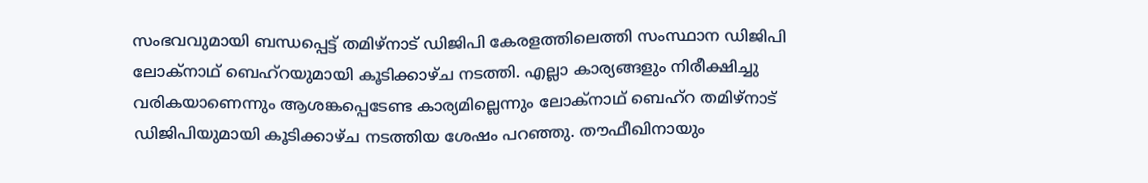സംഭവവുമായി ബന്ധപ്പെട്ട് തമിഴ്‌നാട് ഡിജിപി കേരളത്തിലെത്തി സംസ്ഥാന ഡിജിപി ലോക്‌നാഥ് ബെഹ്‌റയുമായി കൂടിക്കാഴ്ച നടത്തി. എല്ലാ കാര്യങ്ങളും നിരീക്ഷിച്ചു വരികയാണെന്നും ആശങ്കപ്പെടേണ്ട കാര്യമില്ലെന്നും ലോക്‌നാഥ് ബെഹ്റ തമിഴ്‌നാട് ഡിജിപിയുമായി കൂടിക്കാഴ്ച നടത്തിയ ശേഷം പറഞ്ഞു. തൗഫീഖിനായും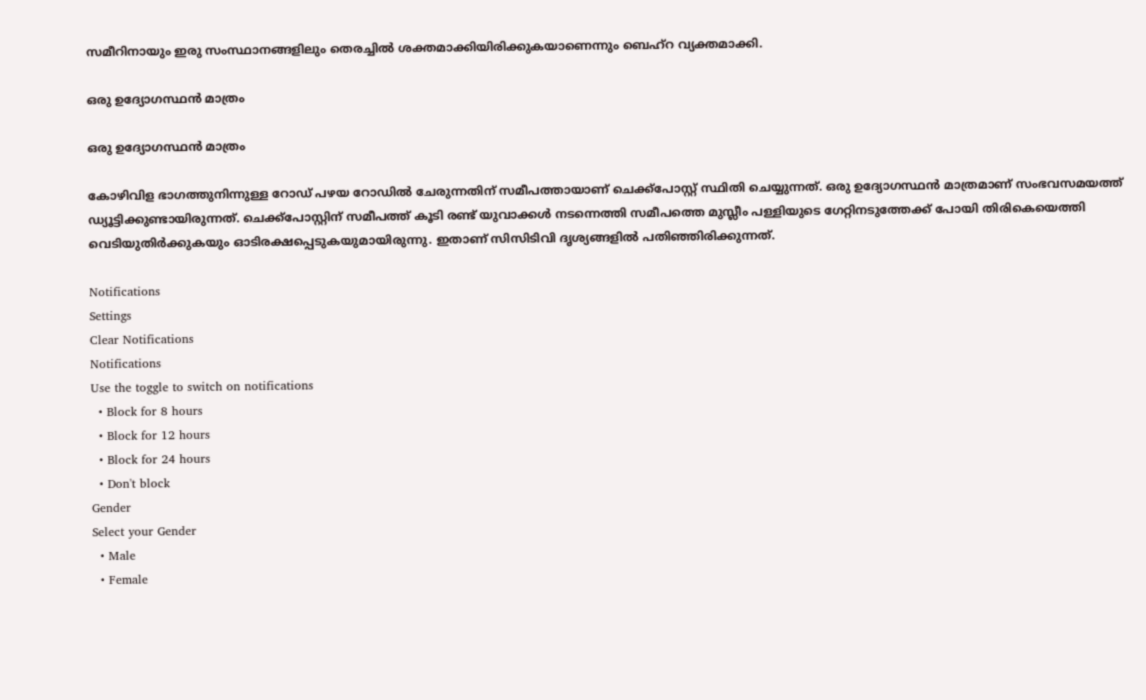സമീറിനായും ഇരു സംസ്ഥാനങ്ങളിലും തെരച്ചിൽ ശക്തമാക്കിയിരിക്കുകയാണെന്നും ബെഹ്‌റ വ്യക്തമാക്കി.

ഒരു ഉദ്യോഗസ്ഥൻ മാത്രം

ഒരു ഉദ്യോഗസ്ഥൻ മാത്രം

കോഴിവിള ഭാഗത്തുനിന്നുള്ള റോഡ് പഴയ റോഡില്‍ ചേരുന്നതിന് സമീപത്തായാണ് ചെക്ക്പോസ്റ്റ് സ്ഥിതി ചെയ്യുന്നത്. ഒരു ഉദ്യോഗസ്ഥന്‍ മാത്രമാണ് സംഭവസമയത്ത് ഡ്യൂട്ടിക്കുണ്ടായിരുന്നത്. ചെക്ക്പോസ്റ്റിന് സമീപത്ത് കൂടി രണ്ട് യുവാക്കള്‍ നടന്നെത്തി സമീപത്തെ മുസ്ലീം പള്ളിയുടെ ഗേറ്റിനടുത്തേക്ക് പോയി തിരികെയെത്തി വെടിയുതിര്‍ക്കുകയും ഓടിരക്ഷപ്പെടുകയുമായിരുന്നു. ഇതാണ് സിസിടിവി ദൃശ്യങ്ങളിൽ‌ പതിഞ്ഞിരിക്കുന്നത്.

Notifications
Settings
Clear Notifications
Notifications
Use the toggle to switch on notifications
  • Block for 8 hours
  • Block for 12 hours
  • Block for 24 hours
  • Don't block
Gender
Select your Gender
  • Male
  • Female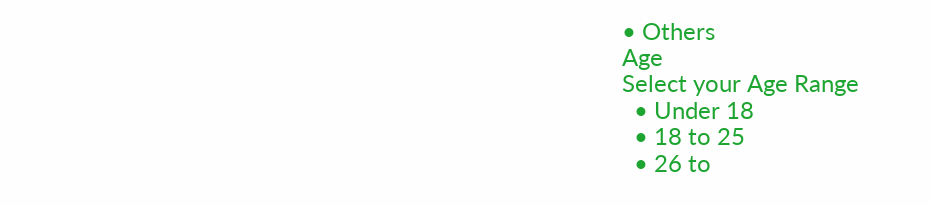• Others
Age
Select your Age Range
  • Under 18
  • 18 to 25
  • 26 to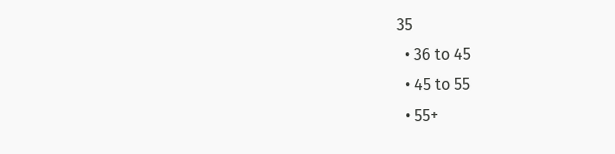35
  • 36 to 45
  • 45 to 55
  • 55+